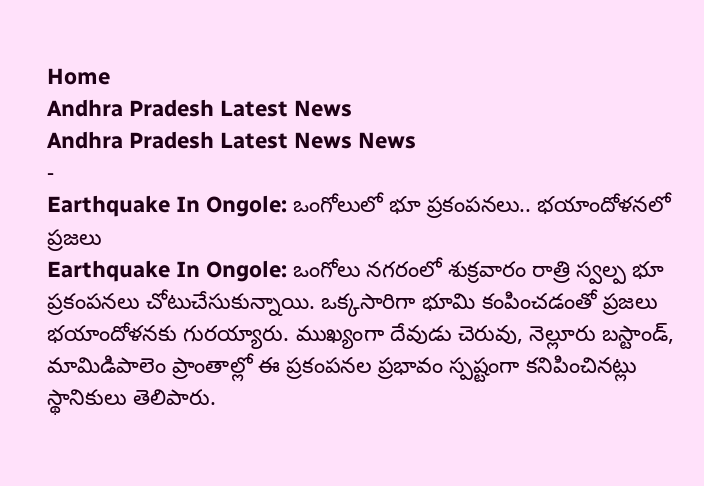Home
Andhra Pradesh Latest News
Andhra Pradesh Latest News News
-
Earthquake In Ongole: ఒంగోలులో భూ ప్రకంపనలు.. భయాందోళనలో ప్రజలు
Earthquake In Ongole: ఒంగోలు నగరంలో శుక్రవారం రాత్రి స్వల్ప భూ ప్రకంపనలు చోటుచేసుకున్నాయి. ఒక్కసారిగా భూమి కంపించడంతో ప్రజలు భయాందోళనకు గురయ్యారు. ముఖ్యంగా దేవుడు చెరువు, నెల్లూరు బస్టాండ్, మామిడిపాలెం ప్రాంతాల్లో ఈ ప్రకంపనల ప్రభావం స్పష్టంగా కనిపించినట్లు స్థానికులు తెలిపారు.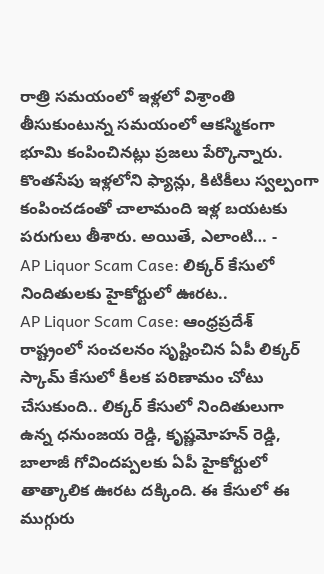రాత్రి సమయంలో ఇళ్లలో విశ్రాంతి తీసుకుంటున్న సమయంలో ఆకస్మికంగా భూమి కంపించినట్లు ప్రజలు పేర్కొన్నారు. కొంతసేపు ఇళ్లలోని ఫ్యాన్లు, కిటికీలు స్వల్పంగా కంపించడంతో చాలామంది ఇళ్ల బయటకు పరుగులు తీశారు. అయితే, ఎలాంటి… -
AP Liquor Scam Case: లిక్కర్ కేసులో నిందితులకు హైకోర్టులో ఊరట..
AP Liquor Scam Case: ఆంధ్రప్రదేశ్ రాష్ట్రంలో సంచలనం సృష్టించిన ఏపీ లిక్కర్ స్కామ్ కేసులో కీలక పరిణామం చోటు చేసుకుంది.. లిక్కర్ కేసులో నిందితులుగా ఉన్న ధనుంజయ రెడ్డి, కృష్ణమోహన్ రెడ్డి, బాలాజీ గోవిందప్పలకు ఏపీ హైకోర్టులో తాత్కాలిక ఊరట దక్కింది. ఈ కేసులో ఈ ముగ్గురు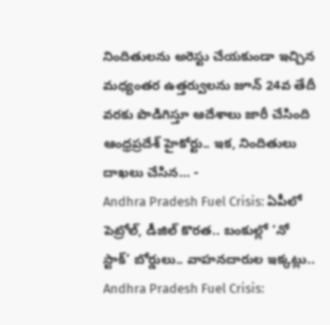నిందితులను అరెస్టు చేయకుండా ఇచ్చిన మధ్యంతర ఉత్తర్వులను జూన్ 24వ తేదీ వరకు పొడిగిస్తూ ఆదేశాలు జారీ చేసింది ఆంధ్రప్రదేశ్ హైకోర్టు.. ఇక, నిందితులు దాఖలు చేసిన… -
Andhra Pradesh Fuel Crisis: ఏపీలో పెట్రోల్, డీజిల్ కొరత.. బంకుల్లో ‘నో స్టాక్’ బోర్డులు.. వాహనదారుల ఇక్కట్లు..
Andhra Pradesh Fuel Crisis: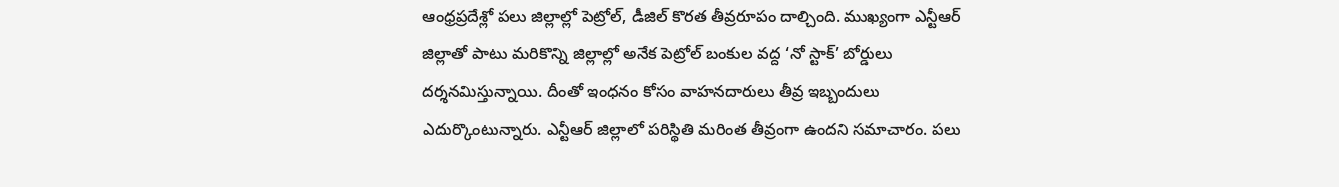ఆంధ్రప్రదేశ్లో పలు జిల్లాల్లో పెట్రోల్, డీజిల్ కొరత తీవ్రరూపం దాల్చింది. ముఖ్యంగా ఎన్టీఆర్ జిల్లాతో పాటు మరికొన్ని జిల్లాల్లో అనేక పెట్రోల్ బంకుల వద్ద ‘నో స్టాక్’ బోర్డులు దర్శనమిస్తున్నాయి. దీంతో ఇంధనం కోసం వాహనదారులు తీవ్ర ఇబ్బందులు ఎదుర్కొంటున్నారు. ఎన్టీఆర్ జిల్లాలో పరిస్థితి మరింత తీవ్రంగా ఉందని సమాచారం. పలు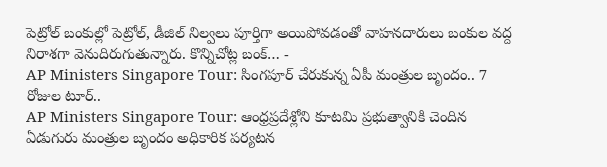పెట్రోల్ బంకుల్లో పెట్రోల్, డీజిల్ నిల్వలు పూర్తిగా అయిపోవడంతో వాహనదారులు బంకుల వద్ద నిరాశగా వెనుదిరుగుతున్నారు. కొన్నిచోట్ల బంక్… -
AP Ministers Singapore Tour: సింగపూర్ చేరుకున్న ఏపీ మంత్రుల బృందం.. 7 రోజుల టూర్..
AP Ministers Singapore Tour: ఆంధ్రప్రదేశ్లోని కూటమి ప్రభుత్వానికి చెందిన ఏడుగురు మంత్రుల బృందం అధికారిక పర్యటన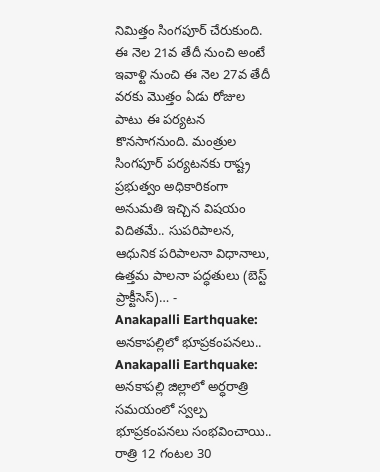నిమిత్తం సింగపూర్ చేరుకుంది. ఈ నెల 21వ తేదీ నుంచి అంటే ఇవాళ్టి నుంచి ఈ నెల 27వ తేదీ వరకు మొత్తం ఏడు రోజుల పాటు ఈ పర్యటన కొనసాగనుంది. మంత్రుల సింగపూర్ పర్యటనకు రాష్ట్ర ప్రభుత్వం అధికారికంగా అనుమతి ఇచ్చిన విషయం విదితమే.. సుపరిపాలన, ఆధునిక పరిపాలనా విధానాలు, ఉత్తమ పాలనా పద్ధతులు (బెస్ట్ ప్రాక్టీసెస్)… -
Anakapalli Earthquake: అనకాపల్లిలో భూప్రకంపనలు..
Anakapalli Earthquake: అనకాపల్లి జిల్లాలో అర్ధరాత్రి సమయంలో స్వల్ప భూప్రకంపనలు సంభవించాయి.. రాత్రి 12 గంటల 30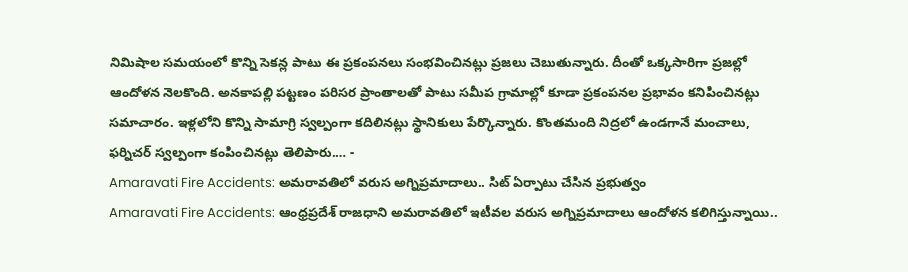నిమిషాల సమయంలో కొన్ని సెకన్ల పాటు ఈ ప్రకంపనలు సంభవించినట్లు ప్రజలు చెబుతున్నారు. దీంతో ఒక్కసారిగా ప్రజల్లో ఆందోళన నెలకొంది. అనకాపల్లి పట్టణం పరిసర ప్రాంతాలతో పాటు సమీప గ్రామాల్లో కూడా ప్రకంపనల ప్రభావం కనిపించినట్లు సమాచారం. ఇళ్లలోని కొన్ని సామాగ్రి స్వల్పంగా కదిలినట్లు స్థానికులు పేర్కొన్నారు. కొంతమంది నిద్రలో ఉండగానే మంచాలు, ఫర్నిచర్ స్వల్పంగా కంపించినట్లు తెలిపారు.… -
Amaravati Fire Accidents: అమరావతిలో వరుస అగ్నిప్రమాదాలు.. సిట్ ఏర్పాటు చేసిన ప్రభుత్వం
Amaravati Fire Accidents: ఆంధ్రప్రదేశ్ రాజధాని అమరావతిలో ఇటీవల వరుస అగ్నిప్రమాదాలు ఆందోళన కలిగిస్తున్నాయి..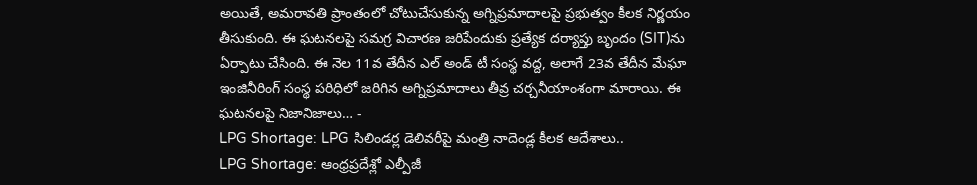అయితే, అమరావతి ప్రాంతంలో చోటుచేసుకున్న అగ్నిప్రమాదాలపై ప్రభుత్వం కీలక నిర్ణయం తీసుకుంది. ఈ ఘటనలపై సమగ్ర విచారణ జరిపేందుకు ప్రత్యేక దర్యాప్తు బృందం (SIT)ను ఏర్పాటు చేసింది. ఈ నెల 11వ తేదీన ఎల్ అండ్ టీ సంస్థ వద్ద, అలాగే 23వ తేదీన మేఘా ఇంజినీరింగ్ సంస్థ పరిధిలో జరిగిన అగ్నిప్రమాదాలు తీవ్ర చర్చనీయాంశంగా మారాయి. ఈ ఘటనలపై నిజానిజాలు… -
LPG Shortage: LPG సిలిండర్ల డెలివరీపై మంత్రి నాదెండ్ల కీలక ఆదేశాలు..
LPG Shortage: ఆంధ్రప్రదేశ్లో ఎల్పీజీ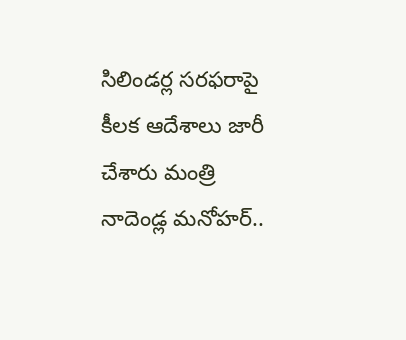సిలిండర్ల సరఫరాపై కీలక ఆదేశాలు జారీ చేశారు మంత్రి నాదెండ్ల మనోహర్..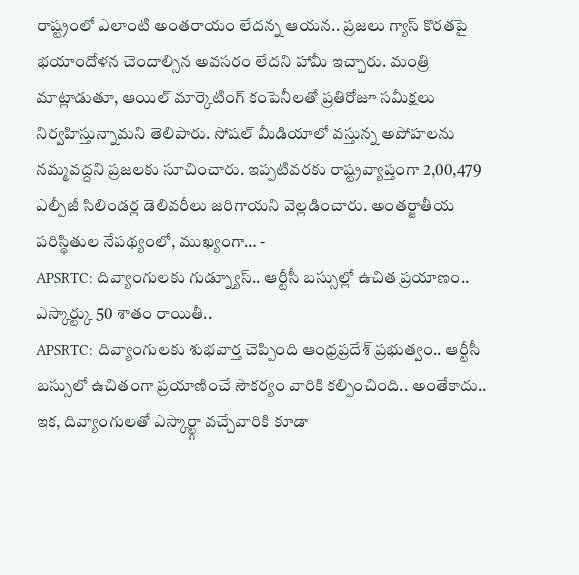రాష్ట్రంలో ఎలాంటి అంతరాయం లేదన్న ఆయన.. ప్రజలు గ్యాస్ కొరతపై భయాందోళన చెందాల్సిన అవసరం లేదని హామీ ఇచ్చారు. మంత్రి మాట్లాడుతూ, ఆయిల్ మార్కెటింగ్ కంపెనీలతో ప్రతిరోజూ సమీక్షలు నిర్వహిస్తున్నామని తెలిపారు. సోషల్ మీడియాలో వస్తున్న అపోహలను నమ్మవద్దని ప్రజలకు సూచించారు. ఇప్పటివరకు రాష్ట్రవ్యాప్తంగా 2,00,479 ఎల్పీజీ సిలిండర్ల డెలివరీలు జరిగాయని వెల్లడించారు. అంతర్జాతీయ పరిస్థితుల నేపథ్యంలో, ముఖ్యంగా… -
APSRTC: దివ్యాంగులకు గుడ్న్యూస్.. ఆర్టీసీ బస్సుల్లో ఉచిత ప్రయాణం.. ఎస్కార్ట్కు 50 శాతం రాయితీ..
APSRTC: దివ్యాంగులకు శుభవార్త చెప్పింది ఆంధ్రప్రదేశ్ ప్రభుత్వం.. ఆర్టీసీ బస్సులో ఉచితంగా ప్రయాణించే సౌకర్యం వారికి కల్పించింది.. అంతేకాదు.. ఇక, దివ్యాంగులతో ఎస్కార్ట్గా వచ్చేవారికి కూడా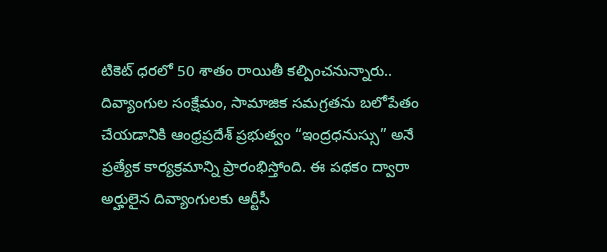టికెట్ ధరలో 50 శాతం రాయితీ కల్పించనున్నారు.. దివ్యాంగుల సంక్షేమం, సామాజిక సమగ్రతను బలోపేతం చేయడానికి ఆంధ్రప్రదేశ్ ప్రభుత్వం “ఇంద్రధనుస్సు” అనే ప్రత్యేక కార్యక్రమాన్ని ప్రారంభిస్తోంది. ఈ పథకం ద్వారా అర్హులైన దివ్యాంగులకు ఆర్టీసీ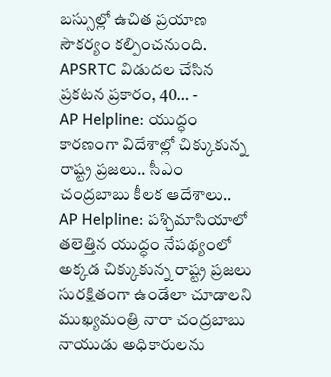బస్సుల్లో ఉచిత ప్రయాణ సౌకర్యం కల్పించనుంది. APSRTC విడుదల చేసిన ప్రకటన ప్రకారం, 40… -
AP Helpline: యుద్ధం కారణంగా విదేశాల్లో చిక్కుకున్న రాష్ట్ర ప్రజలు.. సీఎం చంద్రబాబు కీలక ఆదేశాలు..
AP Helpline: పశ్చిమాసియాలో తలెత్తిన యుద్ధం నేపథ్యంలో అక్కడ చిక్కుకున్న రాష్ట్ర ప్రజలు సురక్షితంగా ఉండేలా చూడాలని ముఖ్యమంత్రి నారా చంద్రబాబు నాయుడు అధికారులను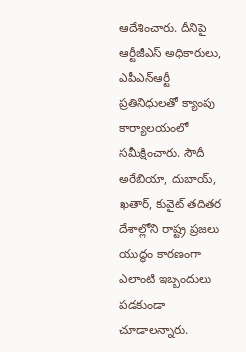ఆదేశించారు. దీనిపై ఆర్టీజీఎస్ అధికారులు, ఎపీఎన్ఆర్టీ ప్రతినిధులతో క్యాంపు కార్యాలయంలో సమీక్షించారు. సౌదీ అరేబియా, దుబాయ్, ఖతార్, కువైట్ తదితర దేశాల్లోని రాష్ట్ర ప్రజలు యుద్ధం కారణంగా ఎలాంటి ఇబ్బందులు పడకుండా చూడాలన్నారు.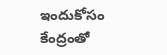ఇందుకోసం కేంద్రంతో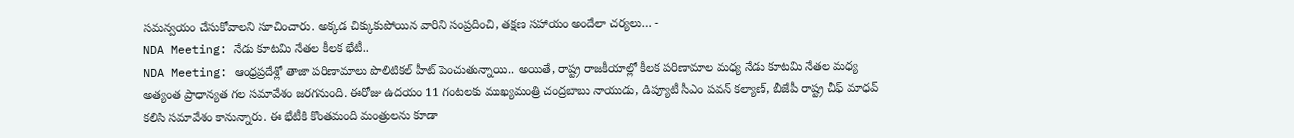సమన్వయం చేసుకోవాలని సూచించారు. అక్కడ చిక్కుకుపోయిన వారిని సంప్రదించి, తక్షణ సహాయం అందేలా చర్యలు… -
NDA Meeting: నేడు కూటమి నేతల కీలక భేటీ..
NDA Meeting: ఆంధ్రప్రదేశ్లో తాజా పరిణామాలు పొలిటికల్ హీట్ పెంచుతున్నాయి.. అయితే, రాష్ట్ర రాజకీయాల్లో కీలక పరిణామాల మధ్య నేడు కూటమి నేతల మధ్య అత్యంత ప్రాధాన్యత గల సమావేశం జరగనుంది. ఈరోజు ఉదయం 11 గంటలకు ముఖ్యమంత్రి చంద్రబాబు నాయుడు, డిప్యూటీ సీఎం పవన్ కల్యాణ్, బీజేపీ రాష్ట్ర చీఫ్ మాధవ్ కలిసి సమావేశం కానున్నారు. ఈ భేటీకి కొంతమంది మంత్రులను కూడా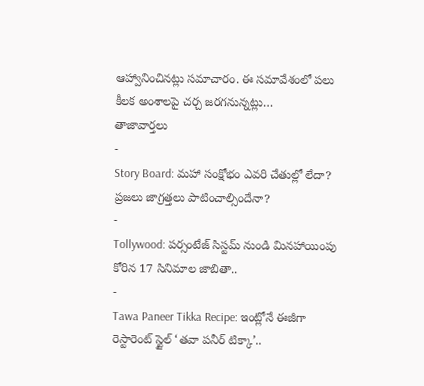ఆహ్వానించినట్లు సమాచారం. ఈ సమావేశంలో పలు కీలక అంశాలపై చర్చ జరగనున్నట్లు…
తాజావార్తలు
-
Story Board: మహా సంక్షోభం ఎవరి చేతుల్లో లేదా? ప్రజలు జాగ్రత్తలు పాటించాల్సిందేనా?
-
Tollywood: పర్సంటేజ్ సిస్టమ్ నుండి మినహాయింపు కోరిన 17 సినిమాల జాబితా..
-
Tawa Paneer Tikka Recipe: ఇంట్లోనే ఈజీగా రెస్టారెంట్ స్టైల్ ‘తవా పనీర్ టిక్కా’..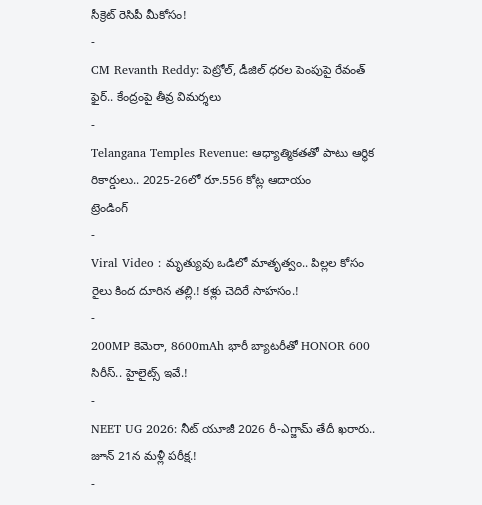సీక్రెట్ రెసిపీ మీకోసం!
-
CM Revanth Reddy: పెట్రోల్, డీజిల్ ధరల పెంపుపై రేవంత్ ఫైర్.. కేంద్రంపై తీవ్ర విమర్శలు
-
Telangana Temples Revenue: ఆధ్యాత్మికతతో పాటు ఆర్థిక రికార్డులు.. 2025-26లో రూ.556 కోట్ల ఆదాయం
ట్రెండింగ్
-
Viral Video : మృత్యువు ఒడిలో మాతృత్వం.. పిల్లల కోసం రైలు కింద దూరిన తల్లి.! కళ్లు చెదిరే సాహసం.!
-
200MP కెమెరా, 8600mAh భారీ బ్యాటరీతో HONOR 600 సిరీస్.. హైలైట్స్ ఇవే.!
-
NEET UG 2026: నీట్ యూజీ 2026 రీ-ఎగ్జామ్ తేదీ ఖరారు.. జూన్ 21న మళ్లీ పరీక్ష.!
-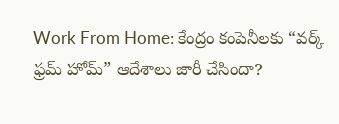Work From Home: కేంద్రం కంపెనీలకు “వర్క్ ఫ్రమ్ హోమ్” ఆదేశాలు జారీ చేసిందా?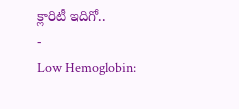క్లారిటీ ఇదిగో..
-
Low Hemoglobin: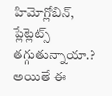హిమోగ్లోబిన్, ప్లేట్లెట్స్ తగ్గుతున్నాయా.? అయితే ఈ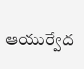ఆయుర్వేద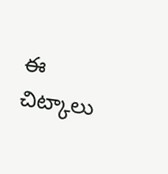ఈ చిట్కాలు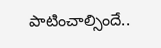పాటించాల్సిందే..